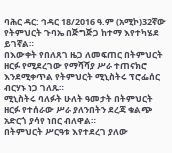ባሕር ዳር: ኅዳር 18/2016 ዓ.ም (አሚኮ)32ኛው የትምህርት ጉባኤ በጅግጅጋ ከተማ እየተካሄደ ይገኛል።
በእውቀት የበለጸገ ዜጋ ለመፍጠር በትምህርት ዘርፉ የሚደረገው የማሻሻያ ሥራ ተጠናክሮ እንደሚቀጥል የትምህርት ሚኒስትሩ ፕሮፌሰር ብርሃኑ ነጋ ገለጹ።
ሚኒስትሩ ባለፉት ሁለት ዓመታት በትምህርት ዘርፉ የተሰራው ሥራ ያለንበትን ደረጃ ቁልጭ አድርጎ ያሳየ ነበር ብለዋል።
በትምህርት ሥርዓቱ እየተደረገ ያለው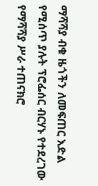ማሻሻያ ብቁ ዜጎችን ለመፍጠር እድል የሚሰጥ ያሉት ፕሮፌሰር ብርሃኑ የተደረገው የማሻሻያ ሥራ ተጠናክሮ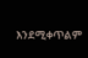እንደሚቀጥልም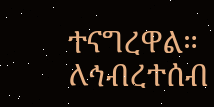ተናግረዋል።
ለኅብረተሰብ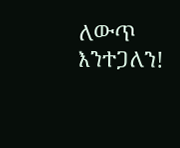ለውጥ እንተጋለን!